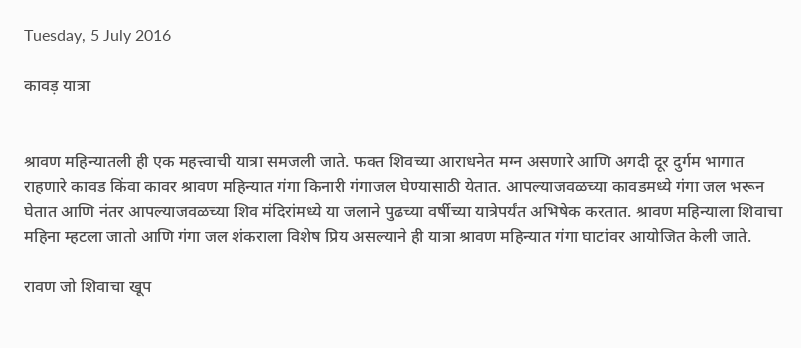Tuesday, 5 July 2016

कावड़ यात्रा


श्रावण महिन्यातली ही एक महत्त्वाची यात्रा समजली जाते. फक्त शिवच्या आराधनेत मग्न असणारे आणि अगदी दूर दुर्गम भागात राहणारे कावड किंवा कावर श्रावण महिन्यात गंगा किनारी गंगाजल घेण्यासाठी येतात. आपल्याजवळच्या कावडमध्ये गंगा जल भरून घेतात आणि नंतर आपल्याजवळच्या शिव मंदिरांमध्ये या जलाने पुढच्या वर्षीच्या यात्रेपर्यंत अभिषेक करतात. श्रावण महिन्याला शिवाचा महिना म्हटला जातो आणि गंगा जल शंकराला विशेष प्रिय असल्याने ही यात्रा श्रावण महिन्यात गंगा घाटांवर आयोजित केली जाते.

रावण जो शिवाचा खूप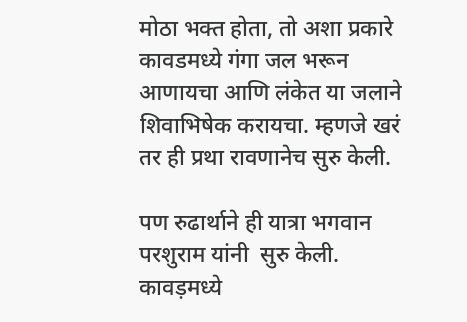मोठा भक्त होता, तो अशा प्रकारे कावडमध्ये गंगा जल भरून आणायचा आणि लंकेत या जलाने शिवाभिषेक करायचा. म्हणजे खरं तर ही प्रथा रावणानेच सुरु केली.

पण रुढार्थाने ही यात्रा भगवान परशुराम यांनी  सुरु केली. कावड़मध्ये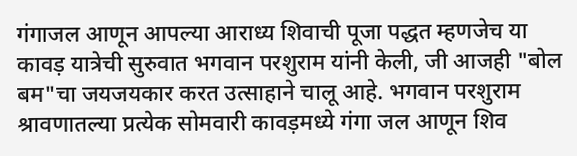गंगाजल आणून आपल्या आराध्य शिवाची पूजा पद्धत म्हणजेच या कावड़ यात्रेची सुरुवात भगवान परशुराम यांनी केली, जी आजही "बोल बम"चा जयजयकार करत उत्साहाने चालू आहे. भगवान परशुराम श्रावणातल्या प्रत्येक सोमवारी कावड़मध्ये गंगा जल आणून शिव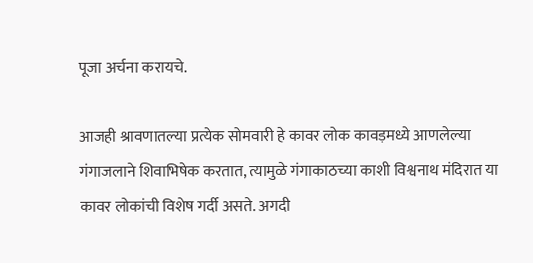पूजा अर्चना करायचे.

आजही श्रावणातल्या प्रत्येक सोमवारी हे कावर लोक कावड़मध्ये आणलेल्या गंगाजलाने शिवाभिषेक करतात, त्यामुळे गंगाकाठच्या काशी विश्वनाथ मंदिरात या कावर लोकांची विशेष गर्दी असते. अगदी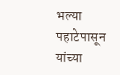भल्या पहाटेपासून यांच्या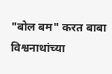"बोल बम" करत बाबा विश्वनाथांच्या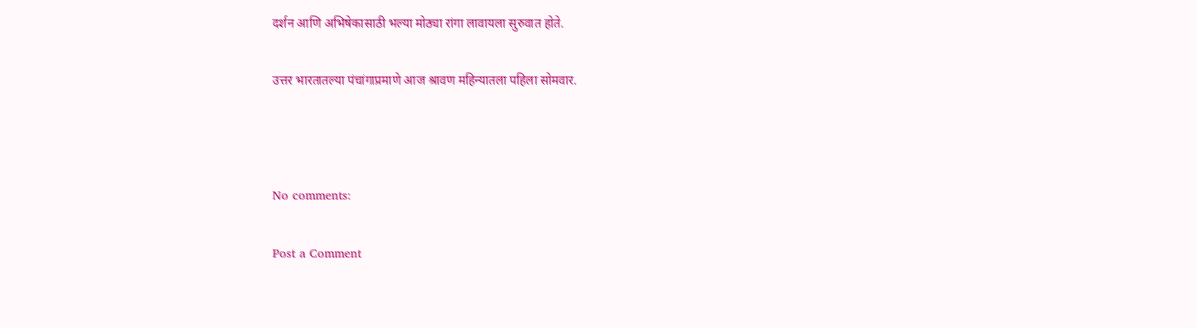दर्शन आणि अभिषेकासाठी भल्या मोठ्या रांगा लावायला सुरुवात होते.

उत्तर भारतातल्या पंचांगाप्रमाणे आज श्रावण महिन्यातला पहिला सोमवार.



No comments:

Post a Comment